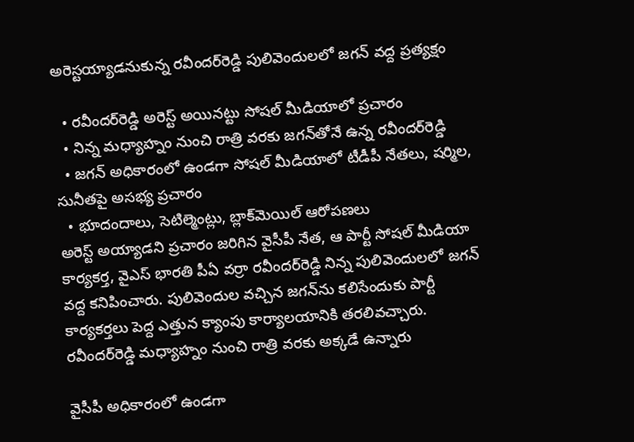అరెస్టయ్యాడనుకున్న రవీందర్‌రెడ్డి పులివెందులలో జగన్ వద్ద ప్రత్యక్షం

  • రవీందర్‌రెడ్డి అరెస్ట్ అయినట్టు సోషల్ మీడియాలో ప్రచారం
  • నిన్న మధ్యాహ్నం నుంచి రాత్రి వరకు జగన్‌తోనే ఉన్న రవీందర్‌రెడ్డి
  • జగన్ అధికారంలో ఉండగా సోషల్ మీడియాలో టీడీపీ నేతలు, షర్మిల, సునీతపై అసభ్య ప్రచారం
  • భూదందాలు, సెటిల్మెంట్లు, బ్లాక్‌మెయిల్ ఆరోపణలు
అరెస్ట్ అయ్యాడని ప్రచారం జరిగిన వైసీపీ నేత, ఆ పార్టీ సోషల్ మీడియా కార్యకర్త, వైఎస్ భారతి పీఏ వర్రా రవీందర్‌రెడ్డి నిన్న పులివెందులలో జగన్ వద్ద కనిపించారు. పులివెందుల వచ్చిన జగన్‌ను కలిసేందుకు పార్టీ కార్యకర్తలు పెద్ద ఎత్తున క్యాంపు కార్యాలయానికి తరలివచ్చారు. రవీందర్‌రెడ్డి మధ్యాహ్నం నుంచి రాత్రి వరకు అక్కడే ఉన్నారు

వైసీపీ అధికారంలో ఉండగా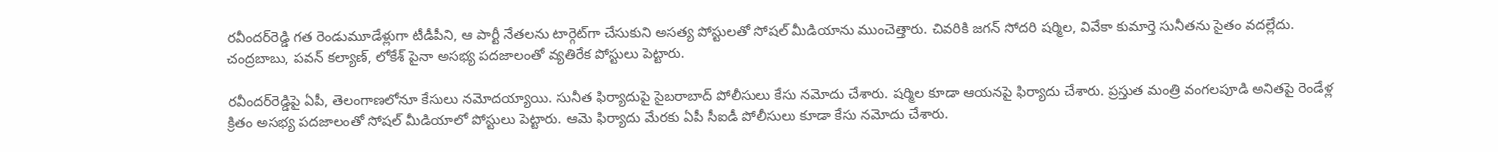రవీందర్‌రెడ్డి గత రెండుమూడేళ్లుగా టీడీపీని, ఆ పార్టీ నేతలను టార్గెట్‌గా చేసుకుని అసత్య పోస్టులతో సోషల్ మీడియాను ముంచెత్తారు. చివరికి జగన్ సోదరి షర్మిల, వివేకా కుమార్తె సునీతను సైతం వదల్లేదు. చంద్రబాబు, పవన్ కల్యాణ్, లోకేశ్ పైనా అసభ్య పదజాలంతో వ్యతిరేక పోస్టులు పెట్టారు.

రవీందర్‌రెడ్డిపై ఏపీ, తెలంగాణలోనూ కేసులు నమోదయ్యాయి. సునీత ఫిర్యాదుపై సైబరాబాద్ పోలీసులు కేసు నమోదు చేశారు. షర్మిల కూడా ఆయనపై ఫిర్యాదు చేశారు. ప్రస్తుత మంత్రి వంగలపూడి అనితపై రెండేళ్ల క్రితం అసభ్య పదజాలంతో సోషల్ మీడియాలో పోస్టులు పెట్టారు. ఆమె ఫిర్యాదు మేరకు ఏపీ సీఐడీ పోలీసులు కూడా కేసు నమోదు చేశారు.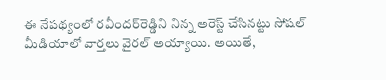ఈ నేపథ్యంలో రవీందర్‌రెడ్డిని నిన్న అరెస్ట్ చేసినట్టు సోషల్ మీడియాలో వార్తలు వైరల్ అయ్యాయి. అయితే,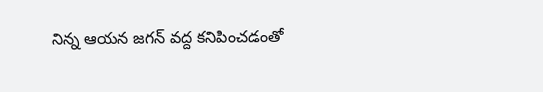నిన్న ఆయన జగన్ వద్ద కనిపించడంతో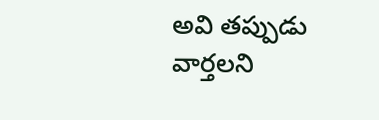అవి తప్పుడు వార్తలని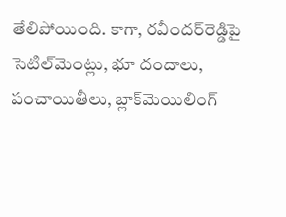తేలిపోయింది. కాగా, రవీందర్‌రెడ్డి‌పై సెటిల్‌మెంట్లు, భూ దందాలు, పంచాయితీలు, బ్లాక్‌మెయిలింగ్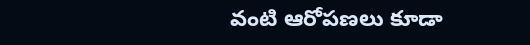వంటి ఆరోపణలు కూడా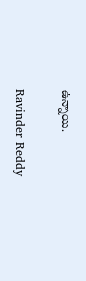ఉన్నాయి.

Ravinder Reddy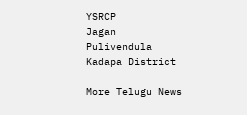YSRCP
Jagan
Pulivendula
Kadapa District

More Telugu News